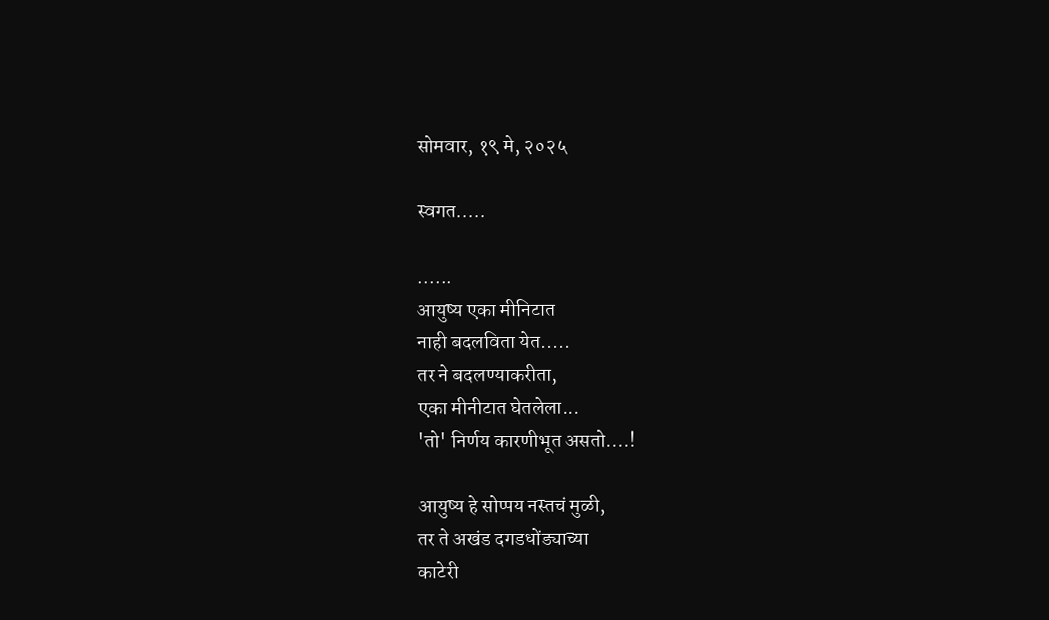सोमवार, १९ मे, २०२५

स्वगत.....

......
आयुष्य एका मीनिटात
नाही बदलविता येत.....
तर ने बदलण्याकरीता,
एका मीनीटात घेतलेला...
'तो' निर्णय कारणीभूत असतो....!

आयुष्य हे सोप्पय नस्तचं मुळी,
तर ते अखंड दगडधोंड्याच्या
काटेरी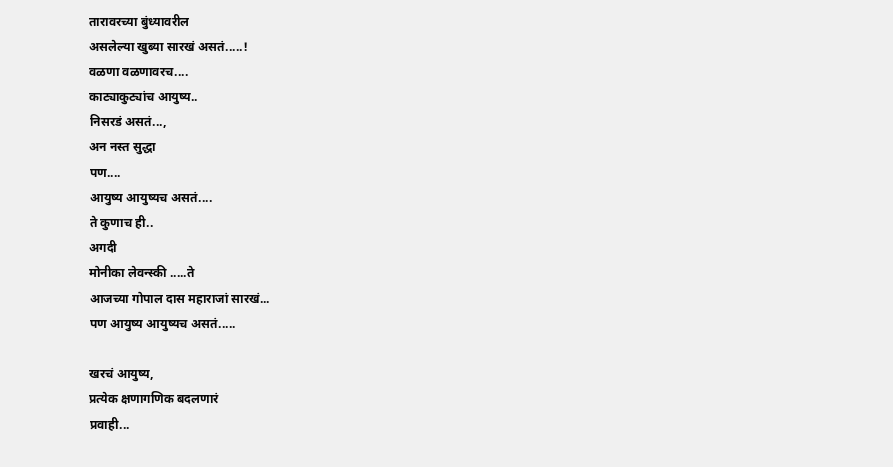तारावरच्या बुंध्यावरील
असलेल्या खुब्या सारखं असतं.....!
वळणा वळणावरच....
काट्याकुट्यांच आयुष्य..
निसरडं असतं...,
अन नस्त सुद्धा
पण....
आयुष्य आयुष्यच असतं....
ते कुणाच ही..
अगदी
मोनीका लेवन्स्की .....ते
आजच्या गोपाल दास महाराजां सारखं...
पण आयुष्य आयुष्यच असतं.....

खरचं आयुष्य,
प्रत्येक क्षणागणिक बदलणारं
प्रवाही...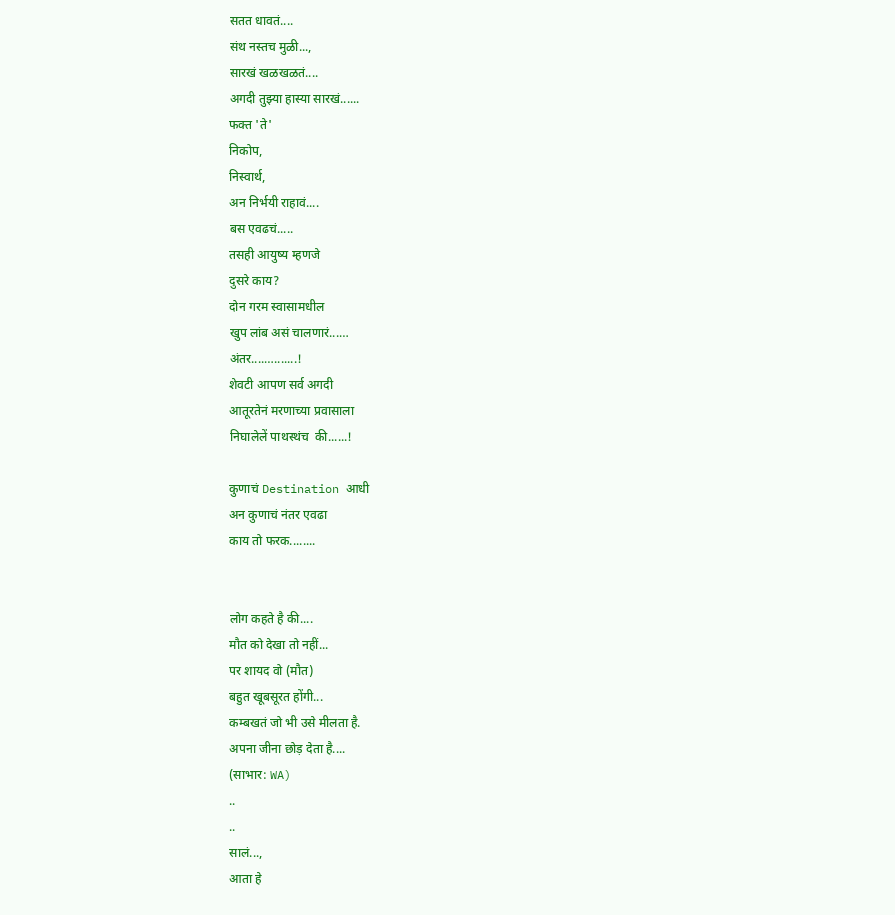सतत धावतं....
संथ नस्तच मुळी...,
सारखं खळखळतं....
अगदी तुझ्या हास्या सारखं......
फक्त 'ते'
निकोप,
निस्वार्थ,
अन निर्भयी राहावं....
बस एवढचं.....
तसही आयुष्य म्हणजे
दुसरे काय?
दोन गरम स्वासामधील
खुप लांब असं चालणारं...…
अंतर....….......!
शेवटी आपण सर्व अगदी
आतूरतेनं मरणाच्या प्रवासाला
निघालेलें पाथस्थंच  की......!

कुणाचं Destination आधी
अन कुणाचं नंतर एवढा
काय तो फरक........


लोग कहते है की....
मौत को देखा तो नहीं...
पर शायद वो (मौत)
बहुत खूबसूरत होंगी...
कम्बखतं जो भी उसे मीलता है.
अपना जीना छोड़ देता है....
(साभार: WA)
..
..
सालं...,
आता हे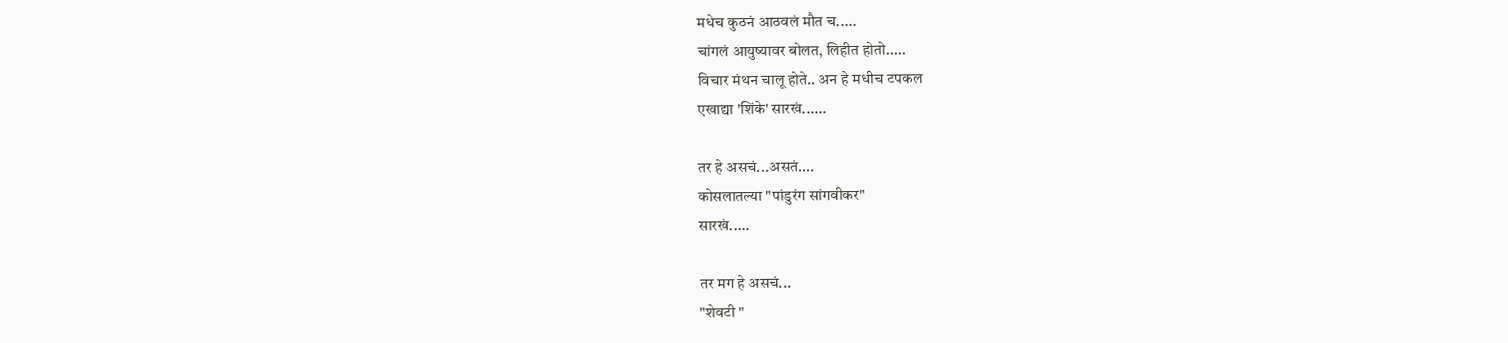मधेच कुठनं आठवलं मौत च.....
चांगलं आयुष्यावर बोलत, लिहीत होतो.....
विचार मंथन चालू होते.. अन हे मधीच टपकल
एखाद्या 'शिंके' सारखं......

तर हे असचं...असतं....
कोसलातल्या "पांडुरंग सांगवीकर"
सारखं..…

तर मग हे असचं...
"शेवटी "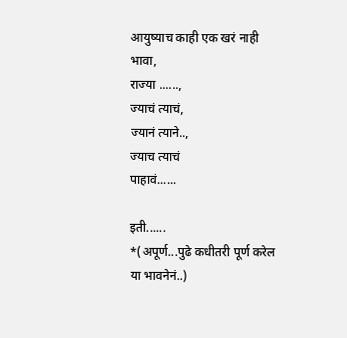आयुष्याच काही एक खरं नाही भावा,
राज्या ......,
ज्याचं त्याचं,
ज्यानं त्याने..,
ज्याच त्याचं
पाहावं......

इती......
*(अपूर्ण...पुढे कधीतरी पूर्ण करेल या भावनेनं..)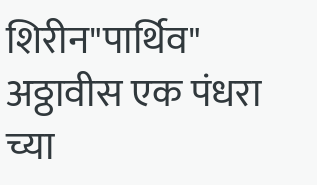शिरीन"पार्थिव"
अठ्ठावीस एक पंधरा च्या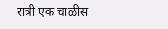रात्री एक चाळीस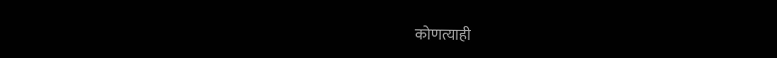कोणत्याही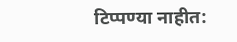टिप्पण्‍या नाहीत: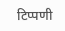टिप्पणी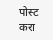पोस्ट करा